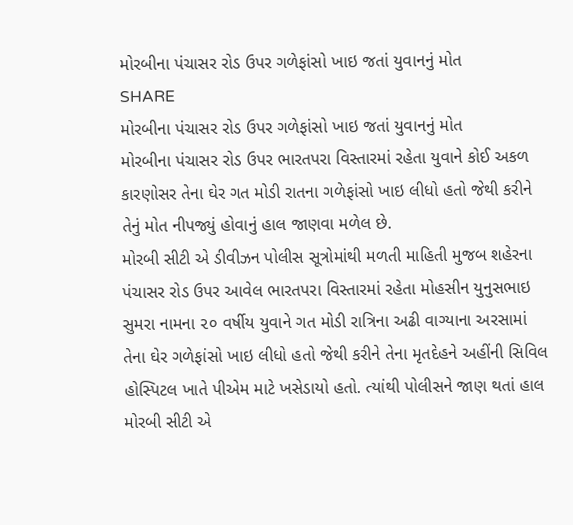મોરબીના પંચાસર રોડ ઉપર ગળેફાંસો ખાઇ જતાં યુવાનનું મોત
SHARE
મોરબીના પંચાસર રોડ ઉપર ગળેફાંસો ખાઇ જતાં યુવાનનું મોત
મોરબીના પંચાસર રોડ ઉપર ભારતપરા વિસ્તારમાં રહેતા યુવાને કોઈ અકળ કારણોસર તેના ઘેર ગત મોડી રાતના ગળેફાંસો ખાઇ લીધો હતો જેથી કરીને તેનું મોત નીપજ્યું હોવાનું હાલ જાણવા મળેલ છે.
મોરબી સીટી એ ડીવીઝન પોલીસ સૂત્રોમાંથી મળતી માહિતી મુજબ શહેરના પંચાસર રોડ ઉપર આવેલ ભારતપરા વિસ્તારમાં રહેતા મોહસીન યુનુસભાઇ સુમરા નામના ૨૦ વર્ષીય યુવાને ગત મોડી રાત્રિના અઢી વાગ્યાના અરસામાં તેના ઘેર ગળેફાંસો ખાઇ લીધો હતો જેથી કરીને તેના મૃતદેહને અહીંની સિવિલ હોસ્પિટલ ખાતે પીએમ માટે ખસેડાયો હતો. ત્યાંથી પોલીસને જાણ થતાં હાલ મોરબી સીટી એ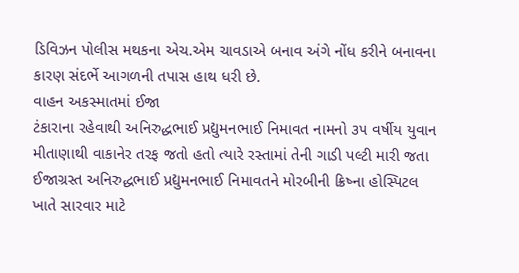ડિવિઝન પોલીસ મથકના એચ.એમ ચાવડાએ બનાવ અંગે નોંધ કરીને બનાવના કારણ સંદર્ભે આગળની તપાસ હાથ ધરી છે.
વાહન અકસ્માતમાં ઈજા
ટંકારાના રહેવાથી અનિરુદ્ધભાઈ પ્રદ્યુમનભાઈ નિમાવત નામનો ૩૫ વર્ષીય યુવાન મીતાણાથી વાકાનેર તરફ જતો હતો ત્યારે રસ્તામાં તેની ગાડી પલ્ટી મારી જતા ઈજાગ્રસ્ત અનિરુદ્ધભાઈ પ્રદ્યુમનભાઈ નિમાવતને મોરબીની ક્રિષ્ના હોસ્પિટલ ખાતે સારવાર માટે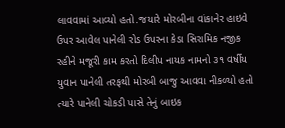લાવવામાં આવ્યો હતો.જયારે મોરબીના વાંકાનેર હાઇવે ઉપર આવેલ પાનેલી રોડ ઉપરના કેડા સિરામિક નજીક રહીને મજૂરી કામ કરતો દિલીપ નાયક નામનો ૩૧ વર્ષીય યુવાન પાનેલી તરફથી મોરબી બાજુ આવવા નીકળ્યો હતો ત્યારે પાનેલી ચોકડી પાસે તેનું બાઇક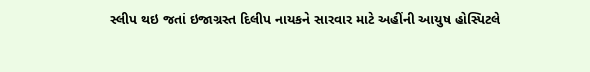સ્લીપ થઇ જતાં ઇજાગ્રસ્ત દિલીપ નાયકને સારવાર માટે અહીંની આયુષ હોસ્પિટલે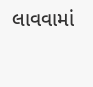લાવવામાં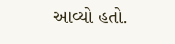આવ્યો હતો.